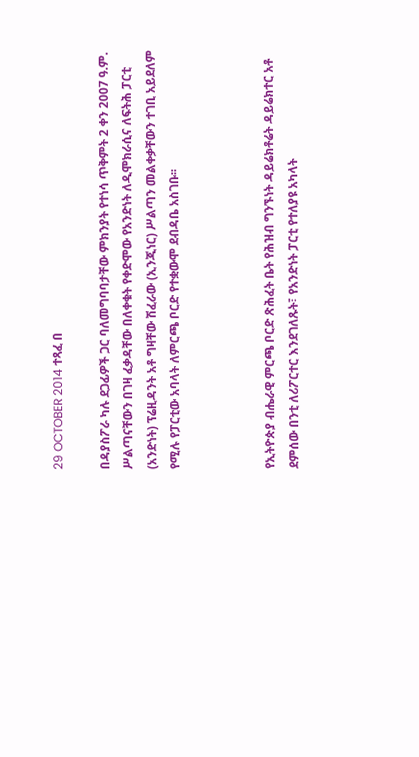29 OCTOBER 2014 ተጻፈ በ

በዳያስፖራ ካሉ ደጋፊዎች ጋር ባለመግባባታቸው ምክንያት የተነሳ ጥቅምት 2 ቀን 2007 ዓ.ም. ሥልጣናቸውን በገዛ ፈቃዳቸው በለቀቁት የቀድሞው የአንድነት ለዲሞክራሲና ለፍትሕ ፓርቲ (አንድነት) ፕሬዚዳንት አቶ ግዛቸው ሽፈራው (ኢንጂነር) ሥልጣን መልቀቃቸውን ተገቢ አይደለም የሚሉ የፓርቲው አባላት ለምርጫ ቦርድ የተቋውሞ ደብዳቤ አስገቡ፡፡



የኢትዮጵያ ብሔራዊ ምርጫ ቦርድ ጽሕፈት ቤት የሕዝብ ግንኙነት ዳይሬክቶሬት ዳይሬክተር አቶ ደምሰው በንቲ ለሪፖርተር እንደገለጹት፣ የአንድነት ፓርቲ የተለያዩ አካላት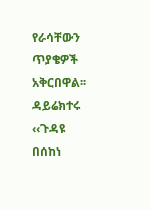የራሳቸውን ጥያቄዎች አቅርበዋል፡፡ ዳይሬክተሩ ‹‹ጉዳዩ በሰከነ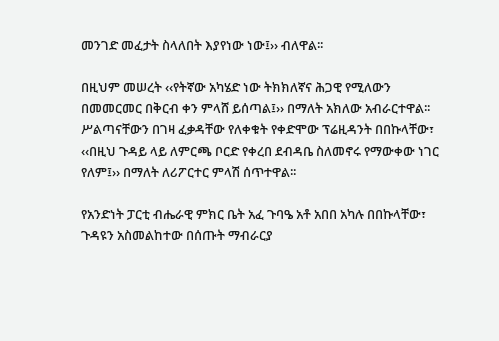መንገድ መፈታት ስላለበት እያየነው ነው፤›› ብለዋል፡፡

በዚህም መሠረት ‹‹የትኛው አካሄድ ነው ትክክለኛና ሕጋዊ የሚለውን በመመርመር በቅርብ ቀን ምላሸ ይሰጣል፤›› በማለት አክለው አብራርተዋል፡፡ ሥልጣናቸውን በገዛ ፈቃዳቸው የለቀቁት የቀድሞው ፕሬዚዳንት በበኩላቸው፣ ‹‹በዚህ ጉዳይ ላይ ለምርጫ ቦርድ የቀረበ ደብዳቤ ስለመኖሩ የማውቀው ነገር የለም፤›› በማለት ለሪፖርተር ምላሽ ሰጥተዋል፡፡

የአንድነት ፓርቲ ብሔራዊ ምክር ቤት አፈ ጉባዔ አቶ አበበ አካሉ በበኩላቸው፣ ጉዳዩን አስመልከተው በሰጡት ማብራርያ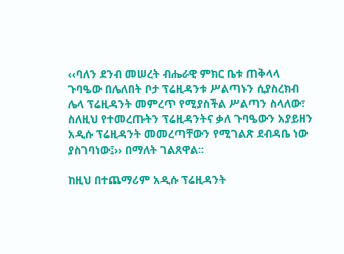‹‹ባለን ደንብ መሠረት ብሔራዊ ምክር ቤቱ ጠቅላላ ጉባዔው በሌለበት ቦታ ፕሬዚዳንቱ ሥልጣኑን ሲያስረክብ ሌላ ፕሬዚዳንት መምረጥ የሚያስችል ሥልጣን ስላለው፣ ስለዚህ የተመረጡትን ፕሬዚዳንትና ቃለ ጉባዔውን አያይዘን አዲሱ ፕሬዚዳንት መመረጣቸውን የሚገልጽ ደብዳቤ ነው ያስገባነው፤›› በማለት ገልጸዋል፡፡

ከዚህ በተጨማሪም አዲሱ ፕሬዚዳንት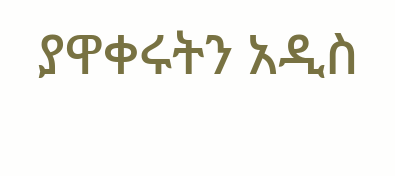ያዋቀሩትን አዲስ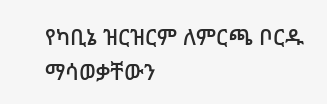የካቢኔ ዝርዝርም ለምርጫ ቦርዱ ማሳወቃቸውን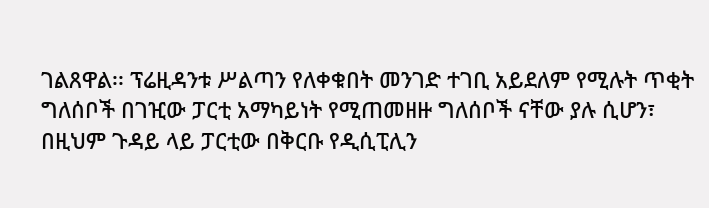ገልጸዋል፡፡ ፕሬዚዳንቱ ሥልጣን የለቀቁበት መንገድ ተገቢ አይደለም የሚሉት ጥቂት ግለሰቦች በገዢው ፓርቲ አማካይነት የሚጠመዘዙ ግለሰቦች ናቸው ያሉ ሲሆን፣ በዚህም ጉዳይ ላይ ፓርቲው በቅርቡ የዲሲፒሊን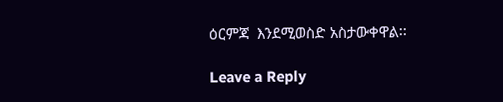ዕርምጃ  እንደሚወስድ አስታውቀዋል፡፡

Leave a Reply